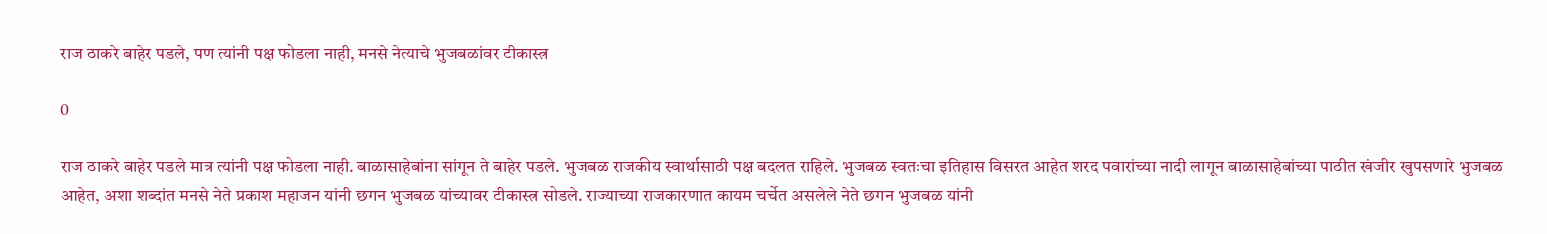राज ठाकरे बाहेर पडले, पण त्यांनी पक्ष फोडला नाही, मनसे नेत्याचे भुजबळांवर टीकास्त्र

0

राज ठाकरे बाहेर पडले मात्र त्यांनी पक्ष फोडला नाही. बाळासाहेबांना सांगून ते बाहेर पडले. भुजबळ राजकीय स्वार्थासाठी पक्ष बदलत राहिले. भुजबळ स्वतःचा इतिहास विसरत आहेत शरद पवारांच्या नादी लागून बाळासाहेबांच्या पाठीत खंजीर खुपसणारे भुजबळ आहेत, अशा शब्दांत मनसे नेते प्रकाश महाजन यांनी छगन भुजबळ यांच्यावर टीकास्त्र सोडले. राज्याच्या राजकारणात कायम चर्चेत असलेले नेते छगन भुजबळ यांनी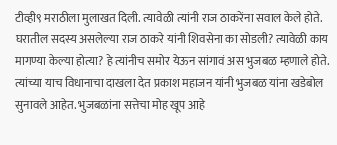टीव्ही९ मराठीला मुलाखत दिली. त्यावेळी त्यांनी राज ठाकरेंना सवाल केले होते. घरातील सदस्य असलेल्या राज ठाकरे यांनी शिवसेना का सोडली? त्यावेळी काय मागण्या केल्या होत्या? हे त्यांनीच समोर येऊन सांगावं अस भुजबळ म्हणाले होते. त्यांच्या याच विधानाचा दाखला देत प्रकाश महाजन यांनी भुजबळ यांना खडेबोल सुनावले आहेत. भुजबळांना सत्तेचा मोह खूप आहे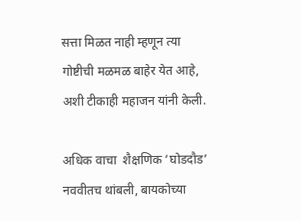सत्ता मिळत नाही म्हणून त्या गोष्टीची मळमळ बाहेर येत आहे, अशी टीकाही महाजन यांनी केली.

अधिक वाचा  शैक्षणिक ‘घोडदौड’ नववीतच थांबली, बायकोच्या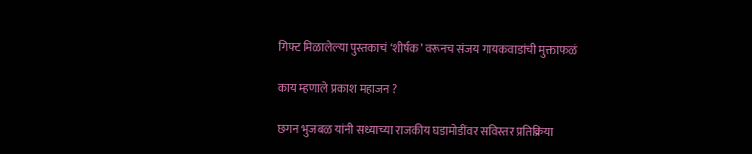गिफ्ट मिळालेल्या पुस्तकाचं ‘शीर्षक’ वरूनच संजय गायकवाडांची मुक्ताफळं

काय म्हणाले प्रकाश महाजन ?

छगन भुजबळ यांनी सध्याच्या राजकीय घडामोडींवर सविस्तर प्रतिक्रिया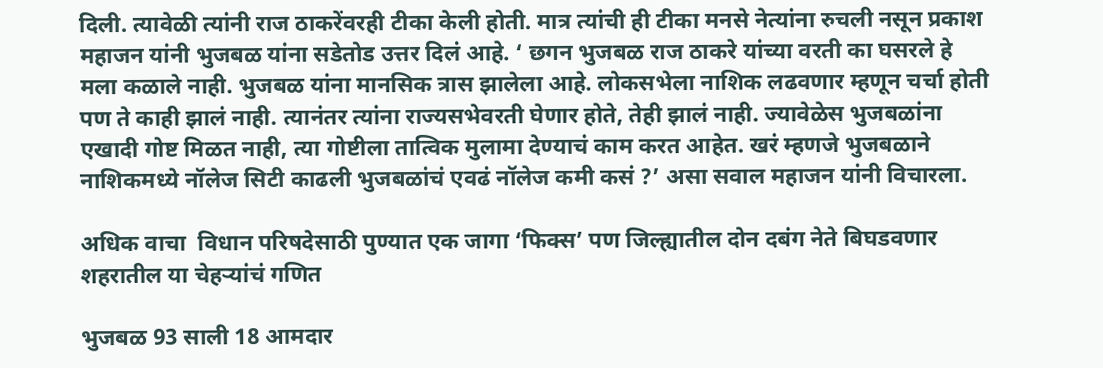दिली. त्यावेळी त्यांनी राज ठाकरेंवरही टीका केली होती. मात्र त्यांची ही टीका मनसे नेत्यांना रुचली नसून प्रकाश महाजन यांनी भुजबळ यांना सडेतोड उत्तर दिलं आहे. ‘ छगन भुजबळ राज ठाकरे यांच्या वरती का घसरले हे मला कळाले नाही. भुजबळ यांना मानसिक त्रास झालेला आहे. लोकसभेला नाशिक लढवणार म्हणून चर्चा होती पण ते काही झालं नाही. त्यानंतर त्यांना राज्यसभेवरती घेणार होते, तेही झालं नाही. ज्यावेळेस भुजबळांना एखादी गोष्ट मिळत नाही, त्या गोष्टीला तात्विक मुलामा देण्याचं काम करत आहेत. खरं म्हणजे भुजबळाने नाशिकमध्ये नॉलेज सिटी काढली भुजबळांचं एवढं नॉलेज कमी कसं ?’ असा सवाल महाजन यांनी विचारला.

अधिक वाचा  विधान परिषदेसाठी पुण्यात एक जागा ‘फिक्स’ पण जिल्ह्यातील दोन दबंग नेते बिघडवणार शहरातील या चेहऱ्यांचं गणित

भुजबळ 93 साली 18 आमदार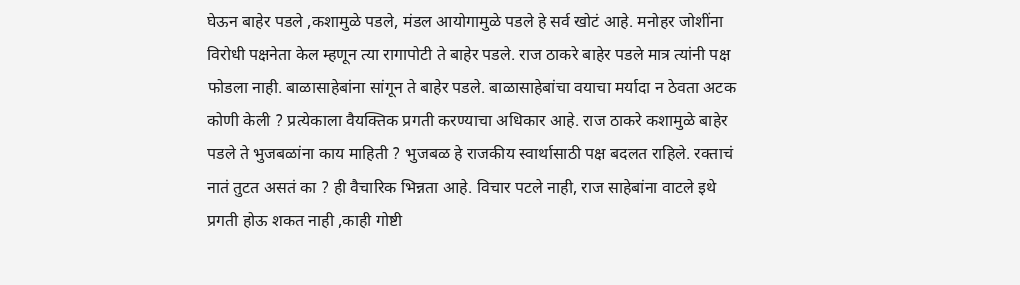घेऊन बाहेर पडले ,कशामुळे पडले, मंडल आयोगामुळे पडले हे सर्व खोटं आहे. मनोहर जोशींना विरोधी पक्षनेता केल म्हणून त्या रागापोटी ते बाहेर पडले. राज ठाकरे बाहेर पडले मात्र त्यांनी पक्ष फोडला नाही. बाळासाहेबांना सांगून ते बाहेर पडले. बाळासाहेबांचा वयाचा मर्यादा न ठेवता अटक कोणी केली ? प्रत्येकाला वैयक्तिक प्रगती करण्याचा अधिकार आहे. राज ठाकरे कशामुळे बाहेर पडले ते भुजबळांना काय माहिती ? भुजबळ हे राजकीय स्वार्थासाठी पक्ष बदलत राहिले. रक्ताचं नातं तुटत असतं का ? ही वैचारिक भिन्नता आहे. विचार पटले नाही, राज साहेबांना वाटले इथे प्रगती होऊ शकत नाही ,काही गोष्टी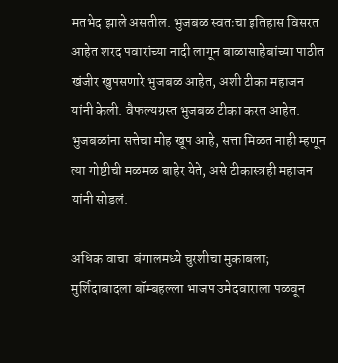मतभेद झाले असतील. भुजबळ स्वतःचा इतिहास विसरत आहेत शरद पवारांच्या नादी लागून बाळासाहेबांच्या पाठीत खंजीर खुपसणारे भुजबळ आहेत, अशी टीका महाजन यांनी केली. वैफल्यग्रस्त भुजबळ टीका करत आहेत. भुजबळांना सत्तेचा मोह खूप आहे, सत्ता मिळत नाही म्हणून त्या गोष्टीची मळमळ बाहेर येते, असे टीकास्त्रही महाजन यांनी सोडलं.

अधिक वाचा  बंगालमध्ये चुरशीचा मुकाबला; मुर्शिदाबादला बॉम्बहल्ला भाजप उमेदवाराला पळवून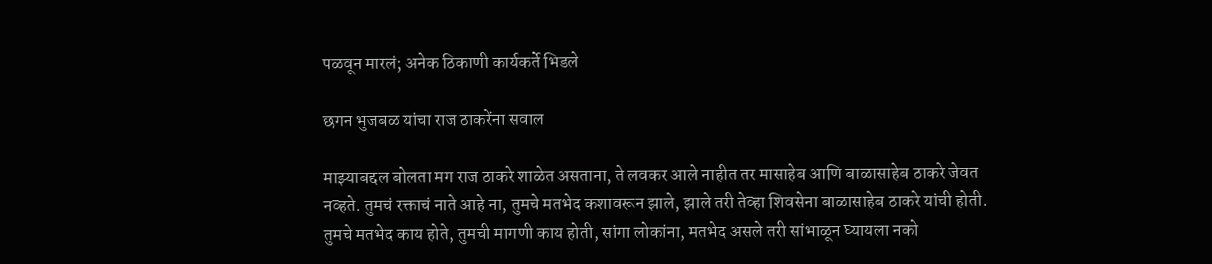पळवून मारलं; अनेक ठिकाणी कार्यकर्ते भिडले

छगन भुजबळ यांचा राज ठाकरेंना सवाल

माझ्याबद्दल बोलता मग राज ठाकरे शाळेत असताना, ते लवकर आले नाहीत तर मासाहेब आणि बाळासाहेब ठाकरे जेवत नव्हते. तुमचं रक्ताचं नाते आहे ना, तुमचे मतभेद कशावरून झाले, झाले तरी तेव्हा शिवसेना बाळासाहेब ठाकरे यांची होती. तुमचे मतभेद काय होते, तुमची मागणी काय होती, सांगा लोकांना, मतभेद असले तरी सांभाळून घ्यायला नको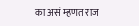का असं म्हणत राज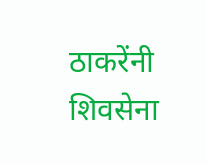ठाकरेंनी शिवसेना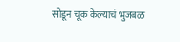सोडून चूक केल्याचं भुजबळ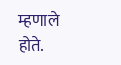म्हणाले होते.